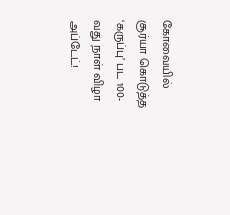கோவையில் சூர்யா கொடுத்த ‘கருப்பு’ பட 100-வது நாள் விழா அப்டேட்!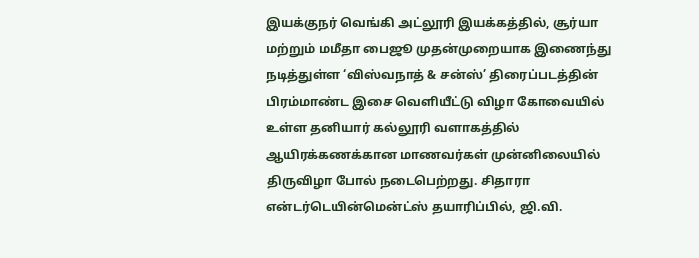இயக்குநர் வெங்கி அட்லூரி இயக்கத்தில், சூர்யா மற்றும் மமீதா பைஜூ முதன்முறையாக இணைந்து நடித்துள்ள ‘விஸ்வநாத் & சன்ஸ்’ திரைப்படத்தின் பிரம்மாண்ட இசை வெளியீட்டு விழா கோவையில் உள்ள தனியார் கல்லூரி வளாகத்தில் ஆயிரக்கணக்கான மாணவர்கள் முன்னிலையில் திருவிழா போல் நடைபெற்றது. சிதாரா என்டர்டெயின்மென்ட்ஸ் தயாரிப்பில், ஜி.வி.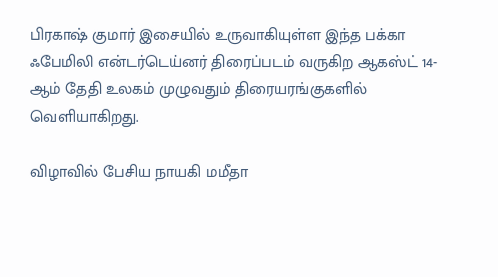பிரகாஷ் குமார் இசையில் உருவாகியுள்ள இந்த பக்கா ஃபேமிலி என்டர்டெய்னர் திரைப்படம் வருகிற ஆகஸ்ட் 14-ஆம் தேதி உலகம் முழுவதும் திரையரங்குகளில் வெளியாகிறது.

விழாவில் பேசிய நாயகி மமீதா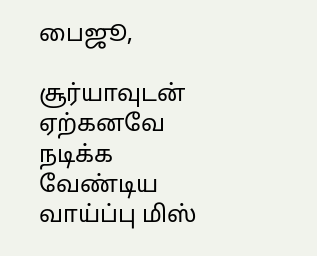பைஜூ,

சூர்யாவுடன் ஏற்கனவே நடிக்க வேண்டிய வாய்ப்பு மிஸ்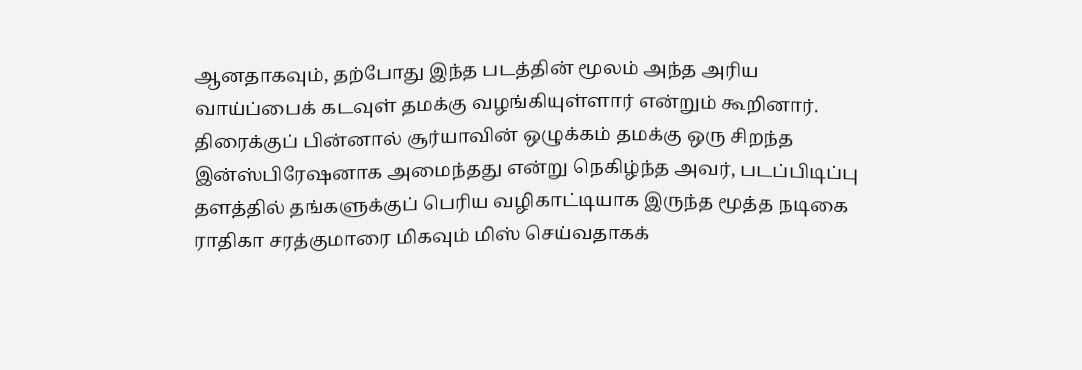ஆனதாகவும், தற்போது இந்த படத்தின் மூலம் அந்த அரிய வாய்ப்பைக் கடவுள் தமக்கு வழங்கியுள்ளார் என்றும் கூறினார். திரைக்குப் பின்னால் சூர்யாவின் ஒழுக்கம் தமக்கு ஒரு சிறந்த இன்ஸ்பிரேஷனாக அமைந்தது என்று நெகிழ்ந்த அவர், படப்பிடிப்பு தளத்தில் தங்களுக்குப் பெரிய வழிகாட்டியாக இருந்த மூத்த நடிகை ராதிகா சரத்குமாரை மிகவும் மிஸ் செய்வதாகக்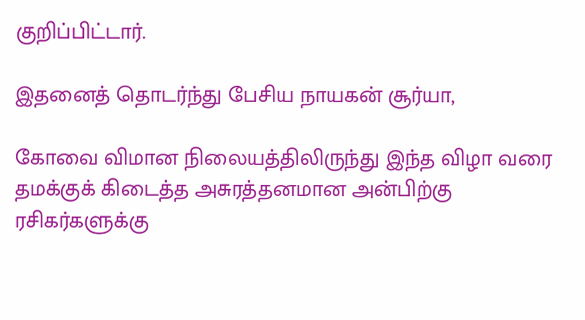குறிப்பிட்டார்.

இதனைத் தொடர்ந்து பேசிய நாயகன் சூர்யா,

கோவை விமான நிலையத்திலிருந்து இந்த விழா வரை தமக்குக் கிடைத்த அசுரத்தனமான அன்பிற்கு ரசிகர்களுக்கு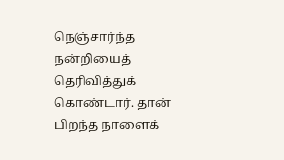நெஞ்சார்ந்த நன்றியைத் தெரிவித்துக் கொண்டார். தான் பிறந்த நாளைக்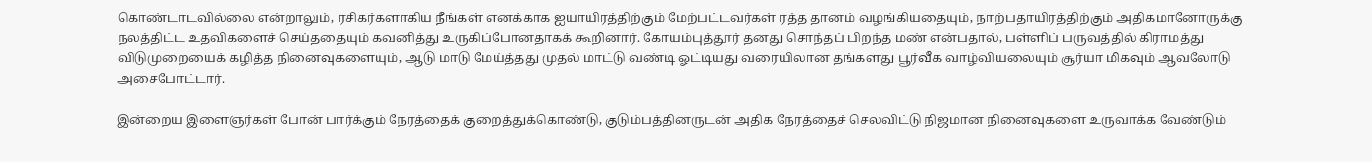கொண்டாடவில்லை என்றாலும், ரசிகர்களாகிய நீங்கள் எனக்காக ஐயாயிரத்திற்கும் மேற்பட்டவர்கள் ரத்த தானம் வழங்கியதையும், நாற்பதாயிரத்திற்கும் அதிகமானோருக்கு நலத்திட்ட உதவிகளைச் செய்ததையும் கவனித்து உருகிப்போனதாகக் கூறினார். கோயம்புத்தூர் தனது சொந்தப் பிறந்த மண் என்பதால், பள்ளிப் பருவத்தில் கிராமத்து விடுமுறையைக் கழித்த நினைவுகளையும், ஆடு மாடு மேய்த்தது முதல் மாட்டு வண்டி ஓட்டியது வரையிலான தங்களது பூர்வீக வாழ்வியலையும் சூர்யா மிகவும் ஆவலோடு அசைபோட்டார்.

இன்றைய இளைஞர்கள் போன் பார்க்கும் நேரத்தைக் குறைத்துக்கொண்டு, குடும்பத்தினருடன் அதிக நேரத்தைச் செலவிட்டு நிஜமான நினைவுகளை உருவாக்க வேண்டும்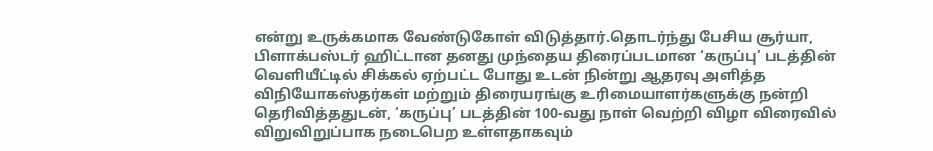என்று உருக்கமாக வேண்டுகோள் விடுத்தார்.தொடர்ந்து பேசிய சூர்யா, பிளாக்பஸ்டர் ஹிட்டான தனது முந்தைய திரைப்படமான ‘கருப்பு’ படத்தின் வெளியீட்டில் சிக்கல் ஏற்பட்ட போது உடன் நின்று ஆதரவு அளித்த விநியோகஸ்தர்கள் மற்றும் திரையரங்கு உரிமையாளர்களுக்கு நன்றி தெரிவித்ததுடன், ‘கருப்பு’ படத்தின் 100-வது நாள் வெற்றி விழா விரைவில் விறுவிறுப்பாக நடைபெற உள்ளதாகவும்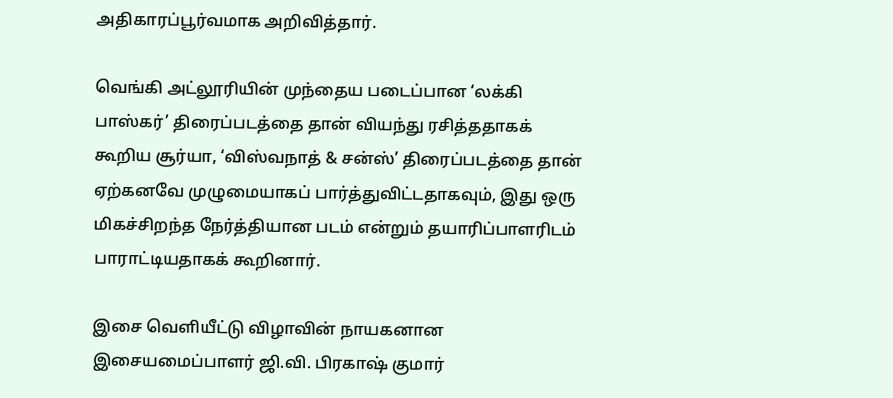அதிகாரப்பூர்வமாக அறிவித்தார்.

வெங்கி அட்லூரியின் முந்தைய படைப்பான ‘லக்கி பாஸ்கர்’ திரைப்படத்தை தான் வியந்து ரசித்ததாகக் கூறிய சூர்யா, ‘விஸ்வநாத் & சன்ஸ்’ திரைப்படத்தை தான் ஏற்கனவே முழுமையாகப் பார்த்துவிட்டதாகவும், இது ஒரு மிகச்சிறந்த நேர்த்தியான படம் என்றும் தயாரிப்பாளரிடம் பாராட்டியதாகக் கூறினார்.

இசை வெளியீட்டு விழாவின் நாயகனான இசையமைப்பாளர் ஜி.வி. பிரகாஷ் குமார்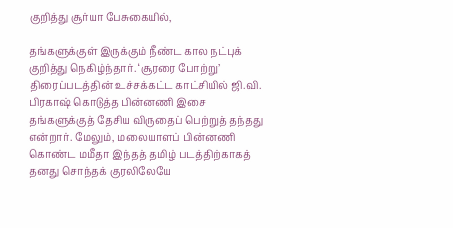குறித்து சூர்யா பேசுகையில்,

தங்களுக்குள் இருக்கும் நீண்ட கால நட்புக் குறித்து நெகிழ்ந்தார். ‘சூரரை போற்று’ திரைப்படத்தின் உச்சக்கட்ட காட்சியில் ஜி.வி. பிரகாஷ் கொடுத்த பின்னணி இசை தங்களுக்குத் தேசிய விருதைப் பெற்றுத் தந்தது என்றார். மேலும், மலையாளப் பின்னணி கொண்ட மமீதா இந்தத் தமிழ் படத்திற்காகத் தனது சொந்தக் குரலிலேயே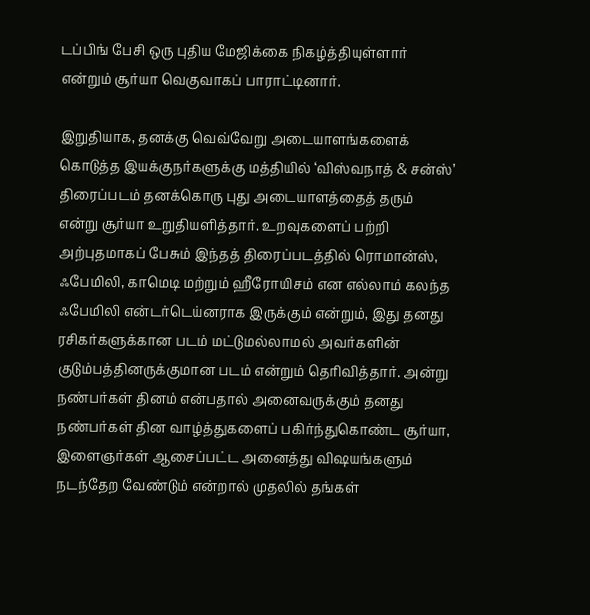டப்பிங் பேசி ஒரு புதிய மேஜிக்கை நிகழ்த்தியுள்ளார் என்றும் சூர்யா வெகுவாகப் பாராட்டினார்.

இறுதியாக, தனக்கு வெவ்வேறு அடையாளங்களைக் கொடுத்த இயக்குநர்களுக்கு மத்தியில் ‘விஸ்வநாத் & சன்ஸ்’ திரைப்படம் தனக்கொரு புது அடையாளத்தைத் தரும் என்று சூர்யா உறுதியளித்தார். உறவுகளைப் பற்றி அற்புதமாகப் பேசும் இந்தத் திரைப்படத்தில் ரொமான்ஸ், ஃபேமிலி, காமெடி மற்றும் ஹீரோயிசம் என எல்லாம் கலந்த ஃபேமிலி என்டர்டெய்னராக இருக்கும் என்றும், இது தனது ரசிகர்களுக்கான படம் மட்டுமல்லாமல் அவர்களின் குடும்பத்தினருக்குமான படம் என்றும் தெரிவித்தார். அன்று நண்பர்கள் தினம் என்பதால் அனைவருக்கும் தனது நண்பர்கள் தின வாழ்த்துகளைப் பகிர்ந்துகொண்ட சூர்யா, இளைஞர்கள் ஆசைப்பட்ட அனைத்து விஷயங்களும் நடந்தேற வேண்டும் என்றால் முதலில் தங்கள்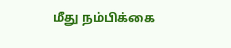மீது நம்பிக்கை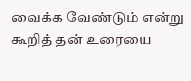வைக்க வேண்டும் என்று கூறித் தன் உரையை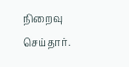நிறைவு செய்தார்.